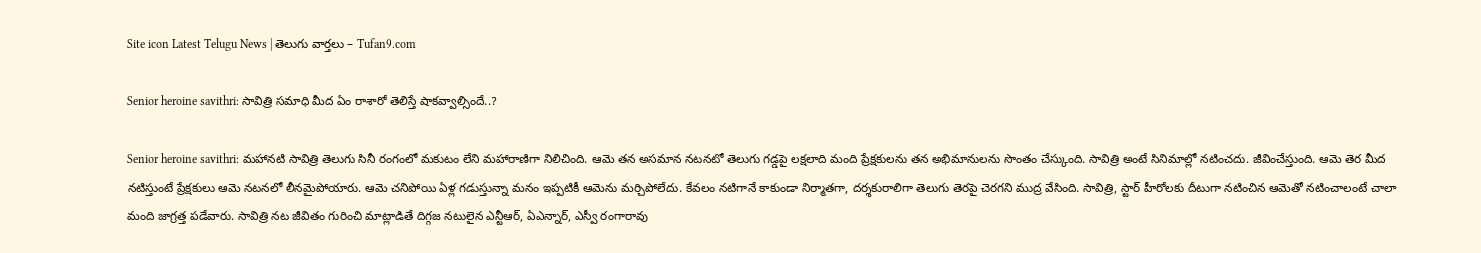Site icon Latest Telugu News | తెలుగు వార్తలు – Tufan9.com

Senior heroine savithri: సావిత్రి సమాధి మీద ఏం రాశారో తెలిస్తే షాకవ్వాల్సిందే..?

Senior heroine savithri: మహానటి సావిత్రి తెలుగు సినీ రంగంలో మకుటం లేని మహారాణిగా నిలిచింది. ఆమె తన అసమాన నటనటో తెలుగు గడ్డపై లక్షలాది మంది ప్రేక్షకులను తన అభిమానులను సొంతం చేస్కుంది. సావిత్రి అంటే సినిమాల్లో నటించదు. జీవించేస్తుంది. ఆమె తెర మీద నటిస్తుంటే ప్రేక్షకులు ఆమె నటనలో లీనమైపోయారు. ఆమె చనిపోయి ఏళ్ల గడుస్తున్నా మనం ఇప్పటికీ ఆమెను మర్చిపోలేదు. కేవలం నటిగానే కాకుండా నిర్మాతగా, దర్శకురాలిగా తెలుగు తెరపై చెరగని ముద్ర వేసింది. సావిత్రి, స్టార్ హీరోలకు దీటుగా నటించిన ఆమెతో నటించాలంటే చాలా మంది జాగ్రత్త పడేవారు. సావిత్రి నట జీవితం గురించి మాట్లాడితే దిగ్గజ నటులైన ఎన్టీఆర్, ఏఎన్నార్, ఎస్వీ రంగారావు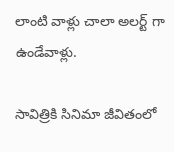లాంటి వాళ్లు చాలా అలర్ట్ గా ఉండేవాళ్లు.

సావిత్రికి సినిమా జీవితంలో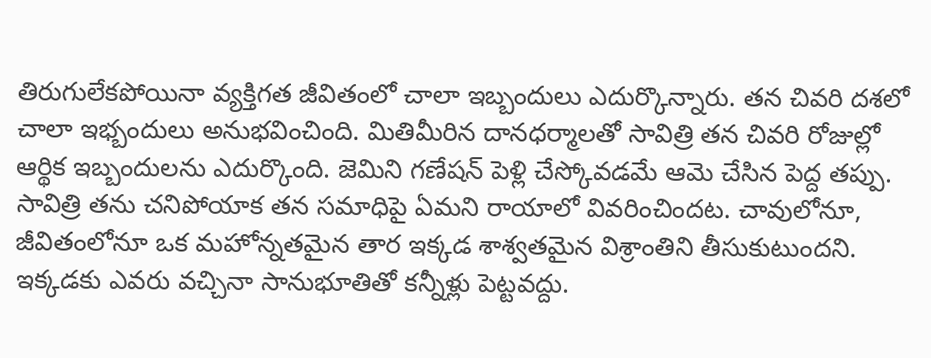తిరుగులేకపోయినా వ్యక్తిగత జీవితంలో చాలా ఇబ్బందులు ఎదుర్కొన్నారు. తన చివరి దశలో చాలా ఇభ్బందులు అనుభవించింది. మితిమీరిన దానధర్మాలతో సావిత్రి తన చివరి రోజుల్లో ఆర్థిక ఇబ్బందులను ఎదుర్కొంది. జెమిని గణేషన్ పెళ్లి చేస్కోవడమే ఆమె చేసిన పెద్ద తప్పు. సావిత్రి తను చనిపోయాక తన సమాధిపై ఏమని రాయాలో వివరించిందట. చావులోనూ, జీవితంలోనూ ఒక మహోన్నతమైన తార ఇక్కడ శాశ్వతమైన విశ్రాంతిని తీసుకుటుందని. ఇక్కడకు ఎవరు వచ్చినా సానుభూతితో కన్నీళ్లు పెట్టవద్దు.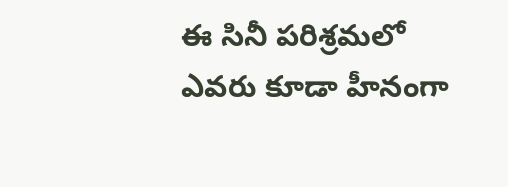ఈ సినీ పరిశ్రమలో ఎవరు కూడా హీనంగా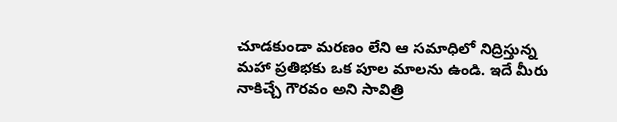చూడకుండా మరణం లేని ఆ సమాధిలో నిద్రిస్తున్న మహా ప్రతిభకు ఒక పూల మాలను ఉండి. ఇదే మీరు నాకిచ్చే గౌరవం అని సావిత్రి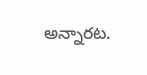అన్నారట.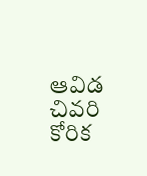ఆవిడ చివరి కోరిక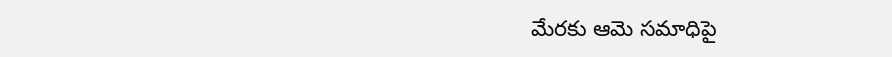మేరకు ఆమె సమాధిపై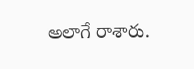అలాగే రాశారు.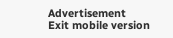Advertisement
Exit mobile version